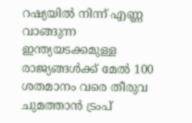റഷ്യയിൽ നിന്ന് എണ്ണ വാങ്ങുന്ന ഇന്ത്യയടക്കമുള്ള രാജ്യങ്ങൾക്ക് മേൽ 100 ശതമാനം വരെ തീരുവ ചുമത്താൻ ട്രംപ്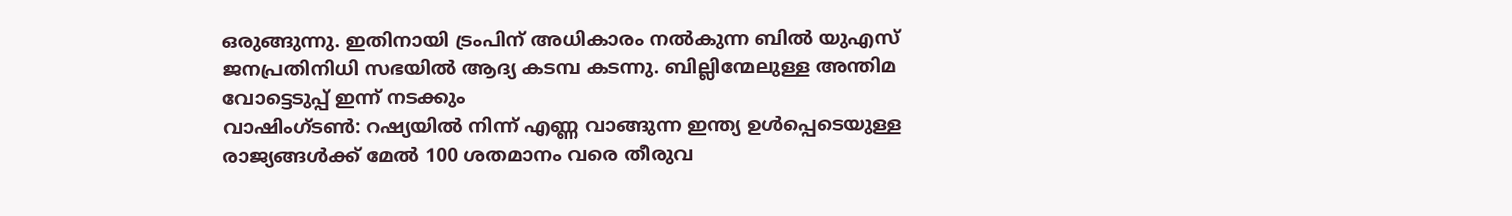ഒരുങ്ങുന്നു. ഇതിനായി ട്രംപിന് അധികാരം നൽകുന്ന ബിൽ യുഎസ് ജനപ്രതിനിധി സഭയിൽ ആദ്യ കടമ്പ കടന്നു. ബില്ലിന്മേലുള്ള അന്തിമ വോട്ടെടുപ്പ് ഇന്ന് നടക്കും
വാഷിംഗ്ടൺ: റഷ്യയിൽ നിന്ന് എണ്ണ വാങ്ങുന്ന ഇന്ത്യ ഉൾപ്പെടെയുള്ള രാജ്യങ്ങൾക്ക് മേൽ 100 ശതമാനം വരെ തീരുവ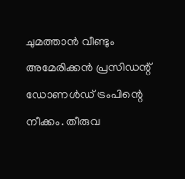ചുമത്താൻ വീണ്ടും അമേരിക്കൻ പ്രസിഡന്റ് ഡോണൾഡ് ട്രംപിന്റെ നീക്കം. തീരുവ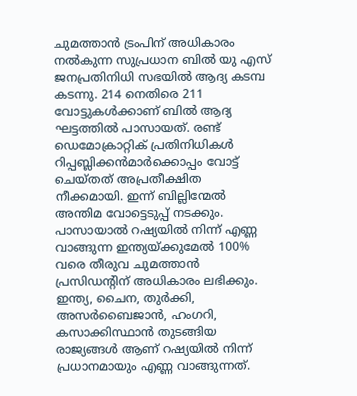ചുമത്താൻ ട്രംപിന് അധികാരം നൽകുന്ന സുപ്രധാന ബിൽ യു എസ് ജനപ്രതിനിധി സഭയിൽ ആദ്യ കടമ്പ കടന്നു. 214 നെതിരെ 211 വോട്ടുകൾക്കാണ് ബിൽ ആദ്യ ഘട്ടത്തിൽ പാസായത്. രണ്ട് ഡെമോക്രാറ്റിക് പ്രതിനിധികൾ റിപ്പബ്ലിക്കൻമാർക്കൊപ്പം വോട്ട് ചെയ്തത് അപ്രതീക്ഷിത നീക്കമായി. ഇന്ന് ബില്ലിന്മേൽ അന്തിമ വോട്ടെടുപ്പ് നടക്കും. പാസായാൽ റഷ്യയിൽ നിന്ന് എണ്ണ വാങ്ങുന്ന ഇന്ത്യയ്ക്കുമേൽ 100% വരെ തീരുവ ചുമത്താൻ പ്രസിഡന്റിന് അധികാരം ലഭിക്കും. ഇന്ത്യ, ചൈന, തുർക്കി, അസർബൈജാൻ, ഹംഗറി, കസാക്കിസ്ഥാൻ തുടങ്ങിയ രാജ്യങ്ങൾ ആണ് റഷ്യയിൽ നിന്ന് പ്രധാനമായും എണ്ണ വാങ്ങുന്നത്.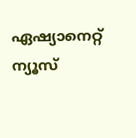ഏഷ്യാനെറ്റ് ന്യൂസ്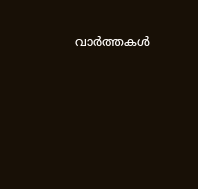വാർത്തകൾ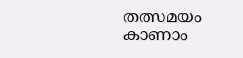തത്സമയം കാണാം